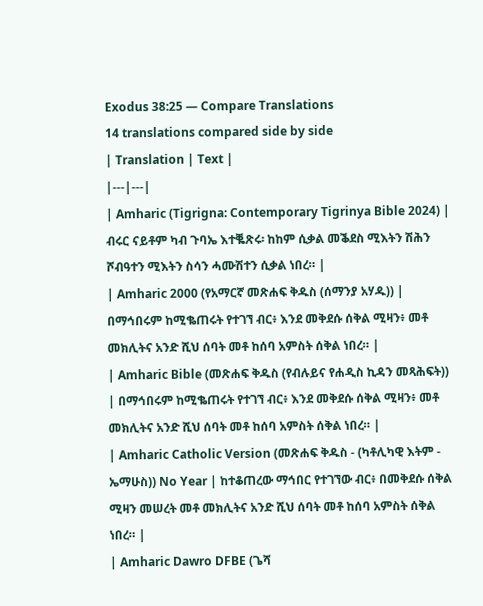Exodus 38:25 — Compare Translations
14 translations compared side by side
| Translation | Text |
|---|---|
| Amharic (Tigrigna: Contemporary Tigrinya Bible 2024) | ብሩር ናይቶም ካብ ጉባኤ እተቘጽሩ፡ ከከም ሲቃል መቕደስ ሚእትን ሽሕን ሾብዓተን ሚእትን ስሳን ሓሙሽተን ሲቃል ነበረ። |
| Amharic 2000 (የአማርኛ መጽሐፍ ቅዱስ (ሰማንያ አሃዱ)) | በማኅበሩም ከሚቈጠሩት የተገኘ ብር፥ እንደ መቅደሱ ሰቅል ሚዛን፥ መቶ መክሊትና አንድ ሺህ ሰባት መቶ ከሰባ አምስት ሰቅል ነበረ። |
| Amharic Bible (መጽሐፍ ቅዱስ (የብሉይና የሐዲስ ኪዳን መጻሕፍት)) | በማኅበሩም ከሚቈጠሩት የተገኘ ብር፥ እንደ መቅደሱ ሰቅል ሚዛን፥ መቶ መክሊትና አንድ ሺህ ሰባት መቶ ከሰባ አምስት ሰቅል ነበረ። |
| Amharic Catholic Version (መጽሐፍ ቅዱስ - (ካቶሊካዊ እትም - ኤማሁስ)) No Year | ከተቆጠረው ማኅበር የተገኘው ብር፥ በመቅደሱ ሰቅል ሚዛን መሠረት መቶ መክሊትና አንድ ሺህ ሰባት መቶ ከሰባ አምስት ሰቅል ነበረ። |
| Amharic Dawro DFBE (ጌሻ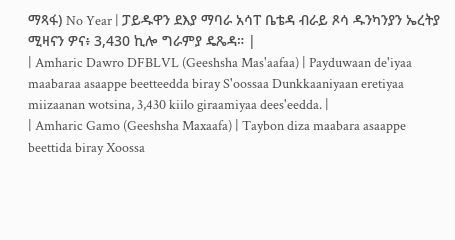ማጻፋ) No Year | ፓይዱዋን ደእያ ማባራ አሳፐ ቤቴዳ ብራይ ጾሳ ዱንካንያን ኤረትያ ሚዛናን ዎና፥ 3,430 ኪሎ ግራምያ ዴጼዳ። |
| Amharic Dawro DFBLVL (Geeshsha Mas'aafaa) | Payduwaan de'iyaa maabaraa asaappe beetteedda biray S'oossaa Dunkkaaniyaan eretiyaa miizaanan wotsina, 3,430 kiilo giraamiyaa dees'eedda. |
| Amharic Gamo (Geeshsha Maxaafa) | Taybon diza maabara asaappe beettida biray Xoossa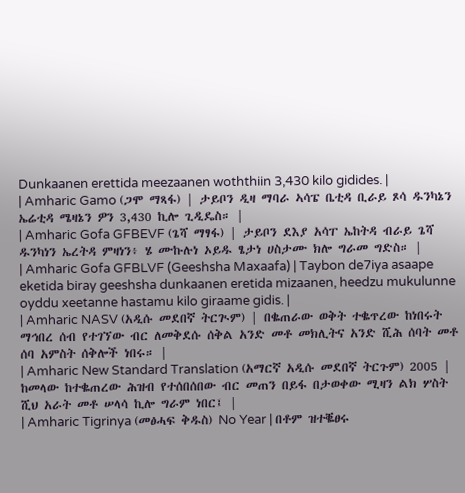Dunkaanen erettida meezaanen woththiin 3,430 kilo gidides. |
| Amharic Gamo (ጋሞ ማጻፋ) | ታይቦን ዲዛ ማባራ ኣሳፔ ቤቲዳ ቢራይ ጾሳ ዱንካኔን ኤሬቲዳ ሜዛኔን ዎን 3,430 ኪሎ ጊዲዴስ። |
| Amharic Gofa GFBEVF (ጌሻ ማፃፋ) | ታይቦን ደእያ አሳፐ ኤከትዳ ብራይ ጌሻ ዱንካነን ኤረትዳ ምዛነን፥ ሄ ሙኩሉነ ኦይዱ ፄታነ ሀስታሙ ክሎ ግራመ ግድስ። |
| Amharic Gofa GFBLVF (Geeshsha Maxaafa) | Taybon de7iya asaape eketida biray geeshsha dunkaanen eretida mizaanen, heedzu mukulunne oyddu xeetanne hastamu kilo giraame gidis. |
| Amharic NASV (አዲሱ መደበኛ ትርጒም) | በቈጠራው ወቅት ተቈጥረው ከነበሩት ማኅበረ ሰብ የተገኘው ብር ለመቅደሱ ሰቅል አንድ መቶ መክሊትና አንድ ሺሕ ሰባት መቶ ሰባ አምስት ሰቅሎች ነበሩ። |
| Amharic New Standard Translation (አማርኛ አዲሱ መደበኛ ትርጉም) 2005 | ከመላው ከተቈጠረው ሕዝብ የተሰበሰበው ብር መጠን በይፋ በታወቀው ሚዛን ልክ ሦስት ሺህ አራት መቶ ሠላሳ ኪሎ ግራም ነበር፤ |
| Amharic Tigrinya (መፅሓፍ ቅዱስ) No Year | በቶም ዝተቘፀሩ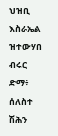ህዝቢ እስራኤል ዝተውሃበ ብሩር ድማ፥ ሰለስተ ሽሕን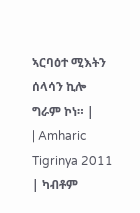ኣርባዕተ ሚእትን ሰላሳን ኪሎ ግራም ኮነ። |
| Amharic Tigrinya 2011 | ካብቶም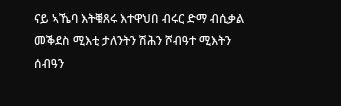ናይ ኣኼባ እትቑጸሩ እተዋህበ ብሩር ድማ ብሲቃል መቕደስ ሚእቲ ታለንትን ሽሕን ሾብዓተ ሚእትን ሰብዓን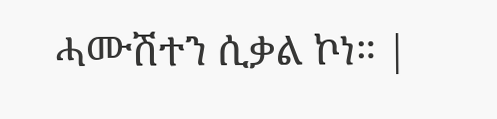ሓሙሽተን ሲቃል ኮነ። |